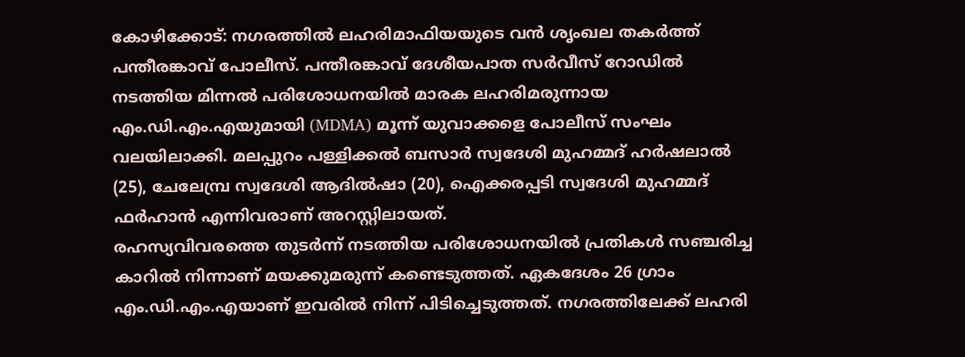കോഴിക്കോട്: നഗരത്തിൽ ലഹരിമാഫിയയുടെ വൻ ശൃംഖല തകർത്ത് പന്തീരങ്കാവ് പോലീസ്. പന്തീരങ്കാവ് ദേശീയപാത സർവീസ് റോഡിൽ നടത്തിയ മിന്നൽ പരിശോധനയിൽ മാരക ലഹരിമരുന്നായ എം.ഡി.എം.എയുമായി (MDMA) മൂന്ന് യുവാക്കളെ പോലീസ് സംഘം വലയിലാക്കി. മലപ്പുറം പള്ളിക്കൽ ബസാർ സ്വദേശി മുഹമ്മദ് ഹർഷലാൽ (25), ചേലേമ്പ്ര സ്വദേശി ആദിൽഷാ (20), ഐക്കരപ്പടി സ്വദേശി മുഹമ്മദ് ഫർഹാൻ എന്നിവരാണ് അറസ്റ്റിലായത്.
രഹസ്യവിവരത്തെ തുടർന്ന് നടത്തിയ പരിശോധനയിൽ പ്രതികൾ സഞ്ചരിച്ച കാറിൽ നിന്നാണ് മയക്കുമരുന്ന് കണ്ടെടുത്തത്. ഏകദേശം 26 ഗ്രാം എം.ഡി.എം.എയാണ് ഇവരിൽ നിന്ന് പിടിച്ചെടുത്തത്. നഗരത്തിലേക്ക് ലഹരി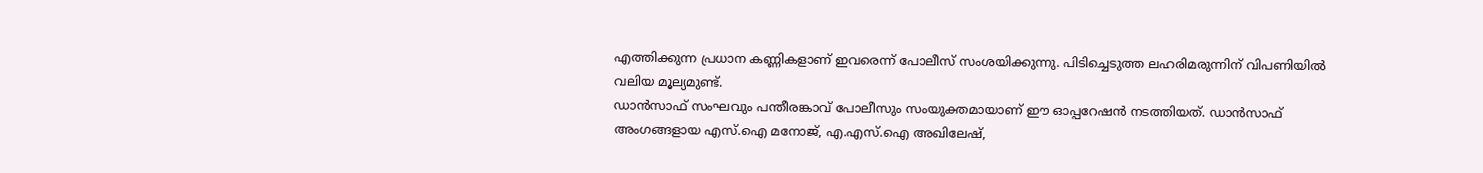എത്തിക്കുന്ന പ്രധാന കണ്ണികളാണ് ഇവരെന്ന് പോലീസ് സംശയിക്കുന്നു. പിടിച്ചെടുത്ത ലഹരിമരുന്നിന് വിപണിയിൽ വലിയ മൂല്യമുണ്ട്.
ഡാൻസാഫ് സംഘവും പന്തീരങ്കാവ് പോലീസും സംയുക്തമായാണ് ഈ ഓപ്പറേഷൻ നടത്തിയത്. ഡാൻസാഫ് അംഗങ്ങളായ എസ്.ഐ മനോജ്, എ.എസ്.ഐ അഖിലേഷ്,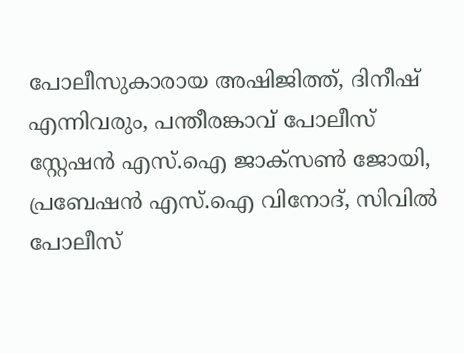പോലീസുകാരായ അഷിജിത്ത്, ദിനീഷ് എന്നിവരും, പന്തീരങ്കാവ് പോലീസ് സ്റ്റേഷൻ എസ്.ഐ ജാക്സൺ ജോയി, പ്രബേഷൻ എസ്.ഐ വിനോദ്, സിവിൽ പോലീസ്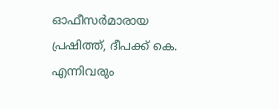ഓഫീസർമാരായ പ്രഷിത്ത്, ദീപക്ക് കെ. എന്നിവരും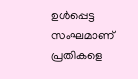ഉൾപ്പെട്ട സംഘമാണ് പ്രതികളെ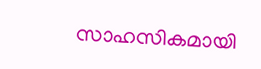സാഹസികമായി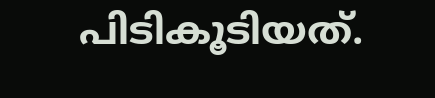പിടികൂടിയത്.